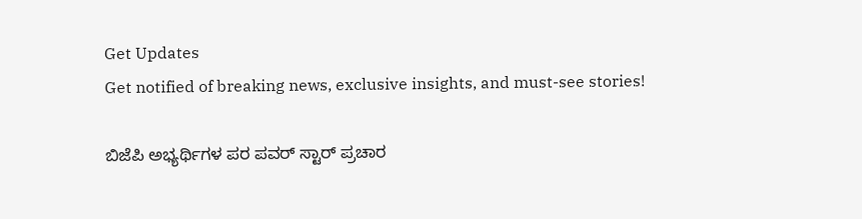Get Updates
Get notified of breaking news, exclusive insights, and must-see stories!

ಬಿಜೆಪಿ ಅಭ್ಯರ್ಥಿಗಳ ಪರ ಪವರ್ ಸ್ಟಾರ್ ಪ್ರಚಾರ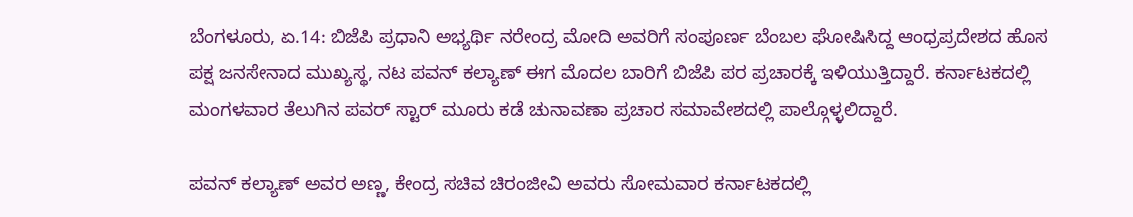ಬೆಂಗಳೂರು, ಏ.14: ಬಿಜೆಪಿ ಪ್ರಧಾನಿ ಅಭ್ಯರ್ಥಿ ನರೇಂದ್ರ ಮೋದಿ ಅವರಿಗೆ ಸಂಪೂರ್ಣ ಬೆಂಬಲ ಘೋಷಿಸಿದ್ದ ಆಂಧ್ರಪ್ರದೇಶದ ಹೊಸ ಪಕ್ಷ ಜನಸೇನಾದ ಮುಖ್ಯಸ್ಥ, ನಟ ಪವನ್ ಕಲ್ಯಾಣ್ ಈಗ ಮೊದಲ ಬಾರಿಗೆ ಬಿಜೆಪಿ ಪರ ಪ್ರಚಾರಕ್ಕೆ ಇಳಿಯುತ್ತಿದ್ದಾರೆ. ಕರ್ನಾಟಕದಲ್ಲಿ ಮಂಗಳವಾರ ತೆಲುಗಿನ ಪವರ್ ಸ್ಟಾರ್ ಮೂರು ಕಡೆ ಚುನಾವಣಾ ಪ್ರಚಾರ ಸಮಾವೇಶದಲ್ಲಿ ಪಾಲ್ಗೊಳ್ಳಲಿದ್ದಾರೆ.

ಪವನ್ ಕಲ್ಯಾಣ್ ಅವರ ಅಣ್ಣ, ಕೇಂದ್ರ ಸಚಿವ ಚಿರಂಜೀವಿ ಅವರು ಸೋಮವಾರ ಕರ್ನಾಟಕದಲ್ಲಿ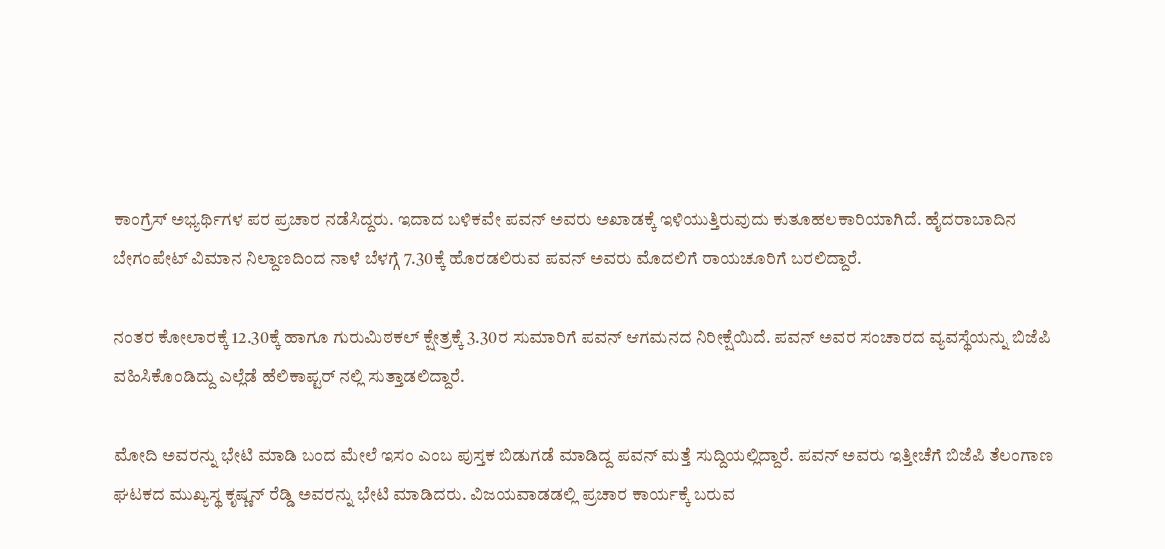ಕಾಂಗ್ರೆಸ್ ಅಭ್ಯರ್ಥಿಗಳ ಪರ ಪ್ರಚಾರ ನಡೆಸಿದ್ದರು. ಇದಾದ ಬಳಿಕವೇ ಪವನ್ ಅವರು ಅಖಾಡಕ್ಕೆ ಇಳಿಯುತ್ತಿರುವುದು ಕುತೂಹಲಕಾರಿಯಾಗಿದೆ. ಹೈದರಾಬಾದಿನ ಬೇಗಂಪೇಟ್ ವಿಮಾನ ನಿಲ್ದಾಣದಿಂದ ನಾಳೆ ಬೆಳಗ್ಗೆ 7.30ಕ್ಕೆ ಹೊರಡಲಿರುವ ಪವನ್ ಅವರು ಮೊದಲಿಗೆ ರಾಯಚೂರಿಗೆ ಬರಲಿದ್ದಾರೆ.

ನಂತರ ಕೋಲಾರಕ್ಕೆ 12.30ಕ್ಕೆ ಹಾಗೂ ಗುರುಮಿಠಕಲ್ ಕ್ಷೇತ್ರಕ್ಕೆ 3.30ರ ಸುಮಾರಿಗೆ ಪವನ್ ಆಗಮನದ ನಿರೀಕ್ಷೆಯಿದೆ. ಪವನ್ ಅವರ ಸಂಚಾರದ ವ್ಯವಸ್ಥೆಯನ್ನು ಬಿಜೆಪಿ ವಹಿಸಿಕೊಂಡಿದ್ದು ಎಲ್ಲೆಡೆ ಹೆಲಿಕಾಪ್ಟರ್ ನಲ್ಲಿ ಸುತ್ತಾಡಲಿದ್ದಾರೆ.

ಮೋದಿ ಅವರನ್ನು ಭೇಟಿ ಮಾಡಿ ಬಂದ ಮೇಲೆ ಇಸಂ ಎಂಬ ಪುಸ್ತಕ ಬಿಡುಗಡೆ ಮಾಡಿದ್ದ ಪವನ್ ಮತ್ತೆ ಸುದ್ದಿಯಲ್ಲಿದ್ದಾರೆ. ಪವನ್ ಅವರು ಇತ್ತೀಚೆಗೆ ಬಿಜೆಪಿ ತೆಲಂಗಾಣ ಘಟಕದ ಮುಖ್ಯಸ್ಥ ಕೃಷ್ಣನ್ ರೆಡ್ಡಿ ಅವರನ್ನು ಭೇಟಿ ಮಾಡಿದರು. ವಿಜಯವಾಡಡಲ್ಲಿ ಪ್ರಚಾರ ಕಾರ್ಯಕ್ಕೆ ಬರುವ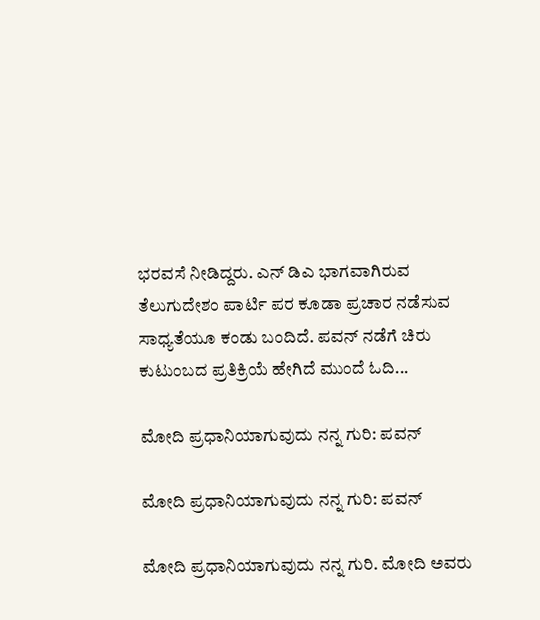ಭರವಸೆ ನೀಡಿದ್ದರು. ಎನ್ ಡಿಎ ಭಾಗವಾಗಿರುವ ತೆಲುಗುದೇಶಂ ಪಾರ್ಟಿ ಪರ ಕೂಡಾ ಪ್ರಚಾರ ನಡೆಸುವ ಸಾಧ್ಯತೆಯೂ ಕಂಡು ಬಂದಿದೆ. ಪವನ್ ನಡೆಗೆ ಚಿರು ಕುಟುಂಬದ ಪ್ರತಿಕ್ರಿಯೆ ಹೇಗಿದೆ ಮುಂದೆ ಓದಿ...

ಮೋದಿ ಪ್ರಧಾನಿಯಾಗುವುದು ನನ್ನ ಗುರಿ: ಪವನ್

ಮೋದಿ ಪ್ರಧಾನಿಯಾಗುವುದು ನನ್ನ ಗುರಿ: ಪವನ್

ಮೋದಿ ಪ್ರಧಾನಿಯಾಗುವುದು ನನ್ನ ಗುರಿ. ಮೋದಿ ಅವರು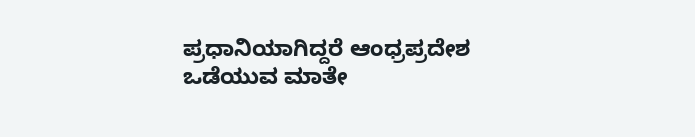ಪ್ರಧಾನಿಯಾಗಿದ್ದರೆ ಆಂಧ್ರಪ್ರದೇಶ ಒಡೆಯುವ ಮಾತೇ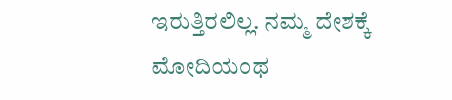ಇರುತ್ತಿರಲಿಲ್ಲ. ನಮ್ಮ ದೇಶಕ್ಕೆ ಮೋದಿಯಂಥ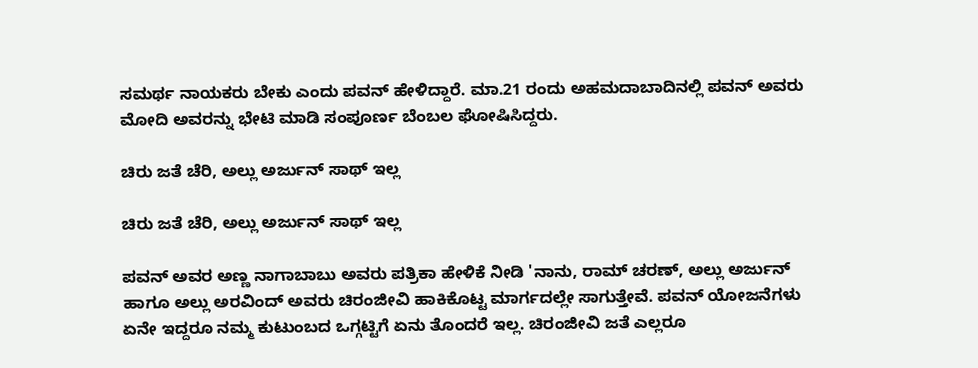ಸಮರ್ಥ ನಾಯಕರು ಬೇಕು ಎಂದು ಪವನ್ ಹೇಳಿದ್ದಾರೆ. ಮಾ.21 ರಂದು ಅಹಮದಾಬಾದಿನಲ್ಲಿ ಪವನ್ ಅವರು ಮೋದಿ ಅವರನ್ನು ಭೇಟಿ ಮಾಡಿ ಸಂಪೂರ್ಣ ಬೆಂಬಲ ಘೋಷಿಸಿದ್ದರು.

ಚಿರು ಜತೆ ಚೆರಿ, ಅಲ್ಲು ಅರ್ಜುನ್ ಸಾಥ್ ಇಲ್ಲ

ಚಿರು ಜತೆ ಚೆರಿ, ಅಲ್ಲು ಅರ್ಜುನ್ ಸಾಥ್ ಇಲ್ಲ

ಪವನ್ ಅವರ ಅಣ್ಣ ನಾಗಾಬಾಬು ಅವರು ಪತ್ರಿಕಾ ಹೇಳಿಕೆ ನೀಡಿ 'ನಾನು, ರಾಮ್ ಚರಣ್, ಅಲ್ಲು ಅರ್ಜುನ್ ಹಾಗೂ ಅಲ್ಲು ಅರವಿಂದ್ ಅವರು ಚಿರಂಜೀವಿ ಹಾಕಿಕೊಟ್ಟ ಮಾರ್ಗದಲ್ಲೇ ಸಾಗುತ್ತೇವೆ. ಪವನ್ ಯೋಜನೆಗಳು ಏನೇ ಇದ್ದರೂ ನಮ್ಮ ಕುಟುಂಬದ ಒಗ್ಗಟ್ಟಿಗೆ ಏನು ತೊಂದರೆ ಇಲ್ಲ. ಚಿರಂಜೀವಿ ಜತೆ ಎಲ್ಲರೂ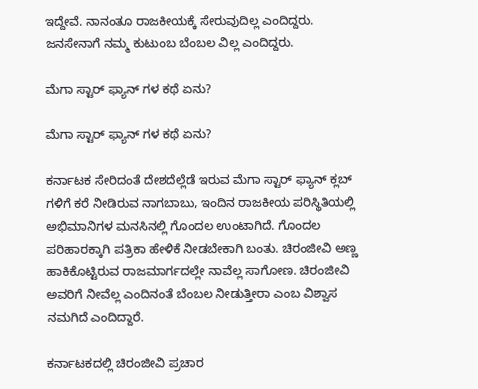ಇದ್ದೇವೆ. ನಾನಂತೂ ರಾಜಕೀಯಕ್ಕೆ ಸೇರುವುದಿಲ್ಲ ಎಂದಿದ್ದರು. ಜನಸೇನಾಗೆ ನಮ್ಮ ಕುಟುಂಬ ಬೆಂಬಲ ವಿಲ್ಲ ಎಂದಿದ್ದರು.

ಮೆಗಾ ಸ್ಟಾರ್ ಫ್ಯಾನ್ ಗಳ ಕಥೆ ಏನು?

ಮೆಗಾ ಸ್ಟಾರ್ ಫ್ಯಾನ್ ಗಳ ಕಥೆ ಏನು?

ಕರ್ನಾಟಕ ಸೇರಿದಂತೆ ದೇಶದೆಲ್ಲೆಡೆ ಇರುವ ಮೆಗಾ ಸ್ಟಾರ್ ಫ್ಯಾನ್ ಕ್ಲಬ್ ಗಳಿಗೆ ಕರೆ ನೀಡಿರುವ ನಾಗಬಾಬು, ಇಂದಿನ ರಾಜಕೀಯ ಪರಿಸ್ಥಿತಿಯಲ್ಲಿ ಅಭಿಮಾನಿಗಳ ಮನಸಿನಲ್ಲಿ ಗೊಂದಲ ಉಂಟಾಗಿದೆ. ಗೊಂದಲ ಪರಿಹಾರಕ್ಕಾಗಿ ಪತ್ರಿಕಾ ಹೇಳಿಕೆ ನೀಡಬೇಕಾಗಿ ಬಂತು. ಚಿರಂಜೀವಿ ಅಣ್ಣ ಹಾಕಿಕೊಟ್ಟಿರುವ ರಾಜಮಾರ್ಗದಲ್ಲೇ ನಾವೆಲ್ಲ ಸಾಗೋಣ. ಚಿರಂಜೀವಿ ಅವರಿಗೆ ನೀವೆಲ್ಲ ಎಂದಿನಂತೆ ಬೆಂಬಲ ನೀಡುತ್ತೀರಾ ಎಂಬ ವಿಶ್ವಾಸ ನಮಗಿದೆ ಎಂದಿದ್ದಾರೆ.

ಕರ್ನಾಟಕದಲ್ಲಿ ಚಿರಂಜೀವಿ ಪ್ರಚಾರ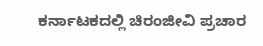ಕರ್ನಾಟಕದಲ್ಲಿ ಚಿರಂಜೀವಿ ಪ್ರಚಾರ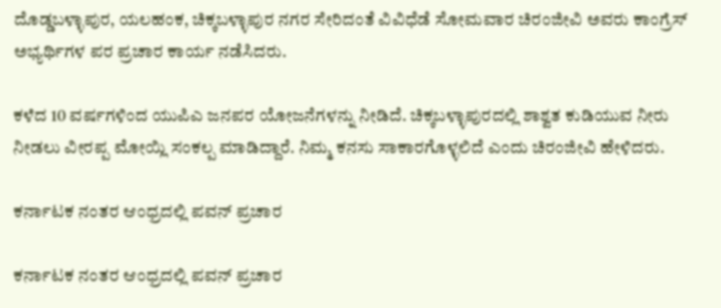ದೊಡ್ಡಬಳ್ಳಾಪುರ, ಯಲಹಂಕ, ಚಿಕ್ಕಬಳ್ಳಾಪುರ ನಗರ ಸೇರಿದಂತೆ ವಿವಿಧೆಡೆ ಸೋಮವಾರ ಚಿರಂಜೀವಿ ಅವರು ಕಾಂಗ್ರೆಸ್ ಅಭ್ಯರ್ಥಿಗಳ ಪರ ಪ್ರಚಾರ ಕಾರ್ಯ ನಡೆಸಿದರು.

ಕಳೆದ 10 ವರ್ಷಗಳಿಂದ ಯುಪಿಎ ಜನಪರ ಯೋಜನೆಗಳನ್ನು ನೀಡಿದೆ. ಚಿಕ್ಕಬಳ್ಳಾಪುರದಲ್ಲಿ ಶಾಶ್ವತ ಕುಡಿಯುವ ನೀರು ನೀಡಲು ವೀರಪ್ಪ ಮೋಯ್ಲಿ ಸಂಕಲ್ಪ ಮಾಡಿದ್ದಾರೆ. ನಿಮ್ಮ ಕನಸು ಸಾಕಾರಗೊಳ್ಳಲಿದೆ ಎಂದು ಚಿರಂಜೀವಿ ಹೇಳಿದರು.

ಕರ್ನಾಟಕ ನಂತರ ಆಂಧ್ರದಲ್ಲಿ ಪವನ್ ಪ್ರಚಾರ

ಕರ್ನಾಟಕ ನಂತರ ಆಂಧ್ರದಲ್ಲಿ ಪವನ್ ಪ್ರಚಾರ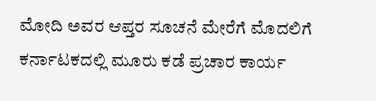ಮೋದಿ ಅವರ ಆಪ್ತರ ಸೂಚನೆ ಮೇರೆಗೆ ಮೊದಲಿಗೆ ಕರ್ನಾಟಕದಲ್ಲಿ ಮೂರು ಕಡೆ ಪ್ರಚಾರ ಕಾರ್ಯ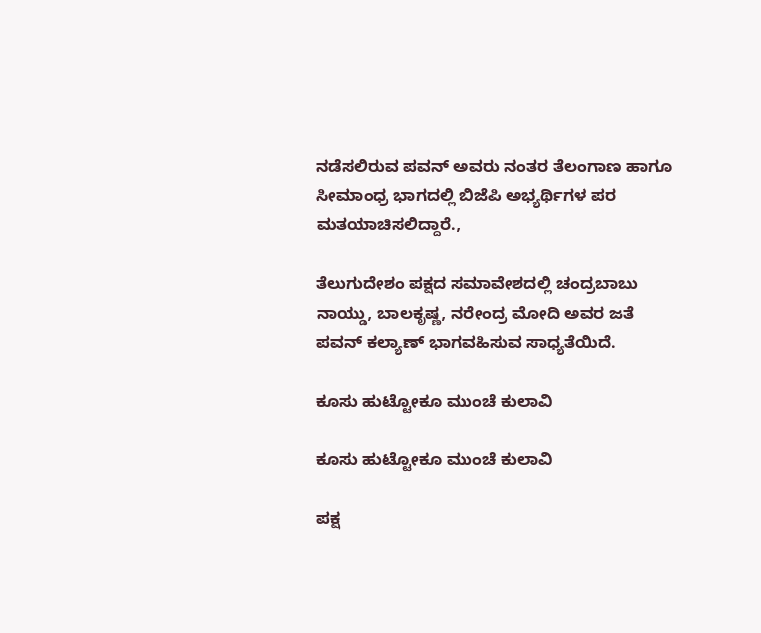ನಡೆಸಲಿರುವ ಪವನ್ ಅವರು ನಂತರ ತೆಲಂಗಾಣ ಹಾಗೂ ಸೀಮಾಂಧ್ರ ಭಾಗದಲ್ಲಿ ಬಿಜೆಪಿ ಅಭ್ಯರ್ಥಿಗಳ ಪರ ಮತಯಾಚಿಸಲಿದ್ದಾರೆ.,

ತೆಲುಗುದೇಶಂ ಪಕ್ಷದ ಸಮಾವೇಶದಲ್ಲಿ ಚಂದ್ರಬಾಬು ನಾಯ್ಡು, ಬಾಲಕೃಷ್ಣ, ನರೇಂದ್ರ ಮೋದಿ ಅವರ ಜತೆ ಪವನ್ ಕಲ್ಯಾಣ್ ಭಾಗವಹಿಸುವ ಸಾಧ್ಯತೆಯಿದೆ.

ಕೂಸು ಹುಟ್ಟೋಕೂ ಮುಂಚೆ ಕುಲಾವಿ

ಕೂಸು ಹುಟ್ಟೋಕೂ ಮುಂಚೆ ಕುಲಾವಿ

ಪಕ್ಷ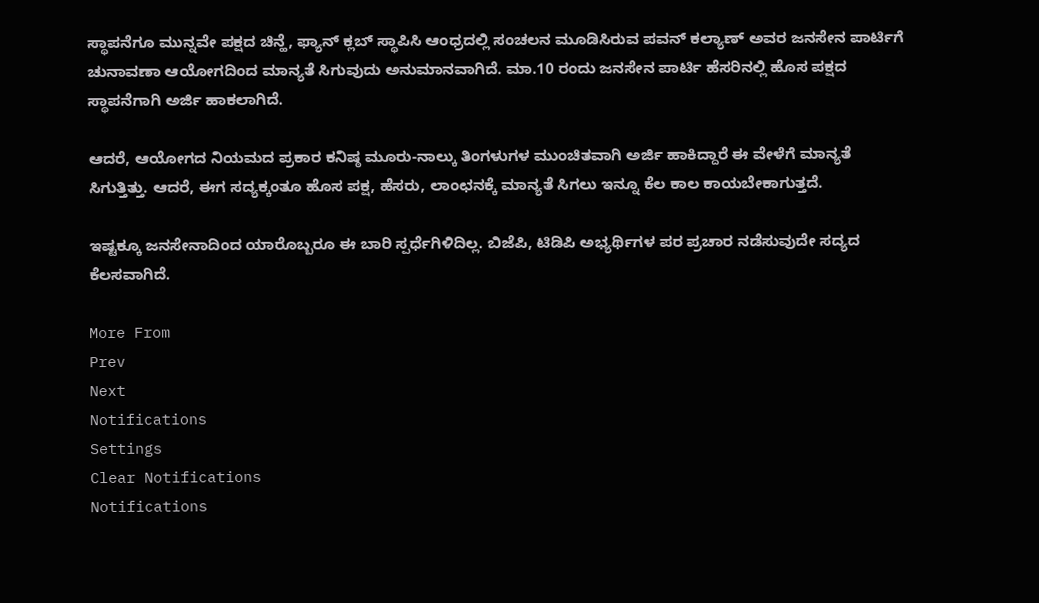ಸ್ಥಾಪನೆಗೂ ಮುನ್ನವೇ ಪಕ್ಷದ ಚಿನ್ಹೆ, ಫ್ಯಾನ್ ಕ್ಲಬ್ ಸ್ಥಾಪಿಸಿ ಆಂಧ್ರದಲ್ಲಿ ಸಂಚಲನ ಮೂಡಿಸಿರುವ ಪವನ್ ಕಲ್ಯಾಣ್ ಅವರ ಜನಸೇನ ಪಾರ್ಟಿಗೆ ಚುನಾವಣಾ ಆಯೋಗದಿಂದ ಮಾನ್ಯತೆ ಸಿಗುವುದು ಅನುಮಾನವಾಗಿದೆ. ಮಾ.10 ರಂದು ಜನಸೇನ ಪಾರ್ಟಿ ಹೆಸರಿನಲ್ಲಿ ಹೊಸ ಪಕ್ಷದ ಸ್ಥಾಪನೆಗಾಗಿ ಅರ್ಜಿ ಹಾಕಲಾಗಿದೆ.

ಆದರೆ, ಆಯೋಗದ ನಿಯಮದ ಪ್ರಕಾರ ಕನಿಷ್ಠ ಮೂರು-ನಾಲ್ಕು ತಿಂಗಳುಗಳ ಮುಂಚಿತವಾಗಿ ಅರ್ಜಿ ಹಾಕಿದ್ದಾರೆ ಈ ವೇಳೆಗೆ ಮಾನ್ಯತೆ ಸಿಗುತ್ತಿತ್ತು. ಆದರೆ, ಈಗ ಸದ್ಯಕ್ಕಂತೂ ಹೊಸ ಪಕ್ಷ, ಹೆಸರು, ಲಾಂಛನಕ್ಕೆ ಮಾನ್ಯತೆ ಸಿಗಲು ಇನ್ನೂ ಕೆಲ ಕಾಲ ಕಾಯಬೇಕಾಗುತ್ತದೆ.

ಇಷ್ಟಕ್ಕೂ ಜನಸೇನಾದಿಂದ ಯಾರೊಬ್ಬರೂ ಈ ಬಾರಿ ಸ್ಪರ್ಧೆಗಿಳಿದಿಲ್ಲ. ಬಿಜೆಪಿ, ಟಿಡಿಪಿ ಅಭ್ಯರ್ಥಿಗಳ ಪರ ಪ್ರಚಾರ ನಡೆಸುವುದೇ ಸದ್ಯದ ಕೆಲಸವಾಗಿದೆ.

More From
Prev
Next
Notifications
Settings
Clear Notifications
Notifications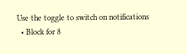Use the toggle to switch on notifications
  • Block for 8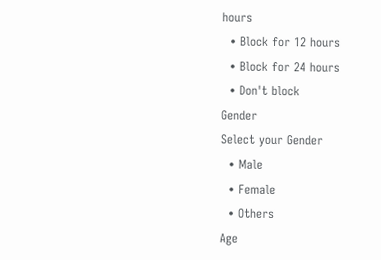hours
  • Block for 12 hours
  • Block for 24 hours
  • Don't block
Gender
Select your Gender
  • Male
  • Female
  • Others
Age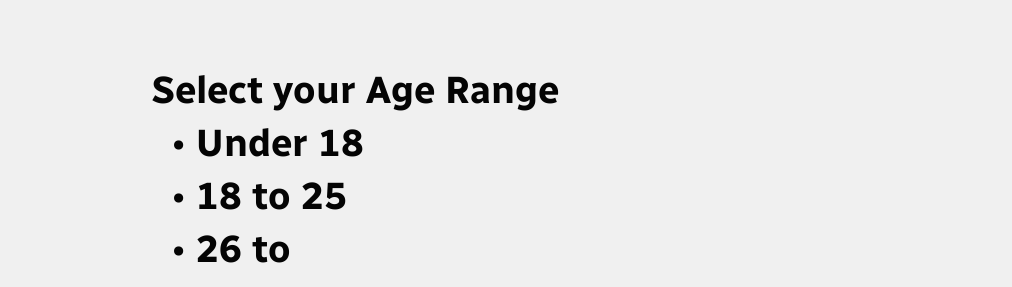Select your Age Range
  • Under 18
  • 18 to 25
  • 26 to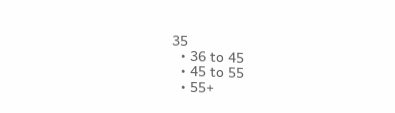35
  • 36 to 45
  • 45 to 55
  • 55+